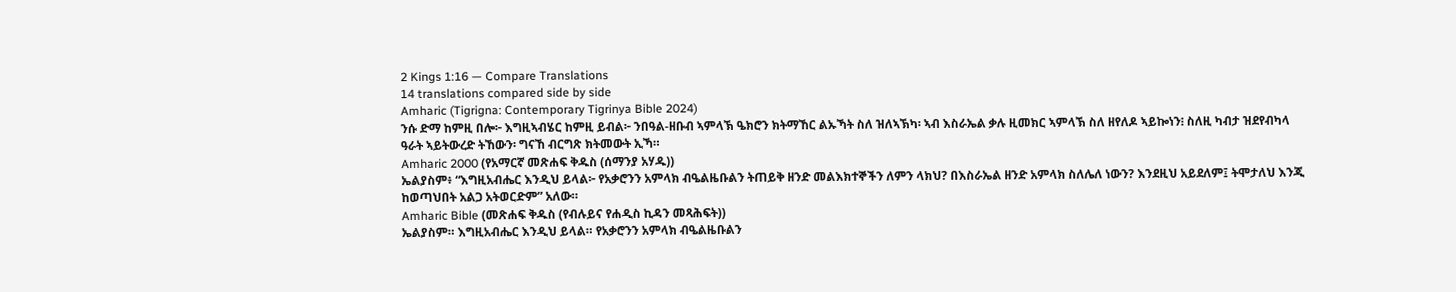2 Kings 1:16 — Compare Translations
14 translations compared side by side
Amharic (Tigrigna: Contemporary Tigrinya Bible 2024)
ንሱ ድማ ከምዚ በሎ፦ እግዚኣብሄር ከምዚ ይብል፦ ንበዓል-ዘቡብ ኣምላኽ ዔክሮን ክትማኸር ልኡኻት ስለ ዝለኣኽካ፡ ኣብ እስራኤል ቃሉ ዚመክር ኣምላኽ ስለ ዘየለዶ ኣይኰነን፧ ስለዚ ካብታ ዝደየብካላ ዓራት ኣይትውረድ ትኸውን፡ ግናኸ ብርግጽ ክትመውት ኢኻ።
Amharic 2000 (የአማርኛ መጽሐፍ ቅዱስ (ሰማንያ አሃዱ))
ኤልያስም፥ “እግዚአብሔር እንዲህ ይላል፦ የአቃሮንን አምላክ ብዔልዜቡልን ትጠይቅ ዘንድ መልእክተኞችን ለምን ላክህ? በእስራኤል ዘንድ አምላክ ስለሌለ ነውን? እንደዚህ አይደለም፤ ትሞታለህ እንጂ ከወጣህበት አልጋ አትወርድም” አለው።
Amharic Bible (መጽሐፍ ቅዱስ (የብሉይና የሐዲስ ኪዳን መጻሕፍት))
ኤልያስም። እግዚአብሔር እንዲህ ይላል። የአቃሮንን አምላክ ብዔልዜቡልን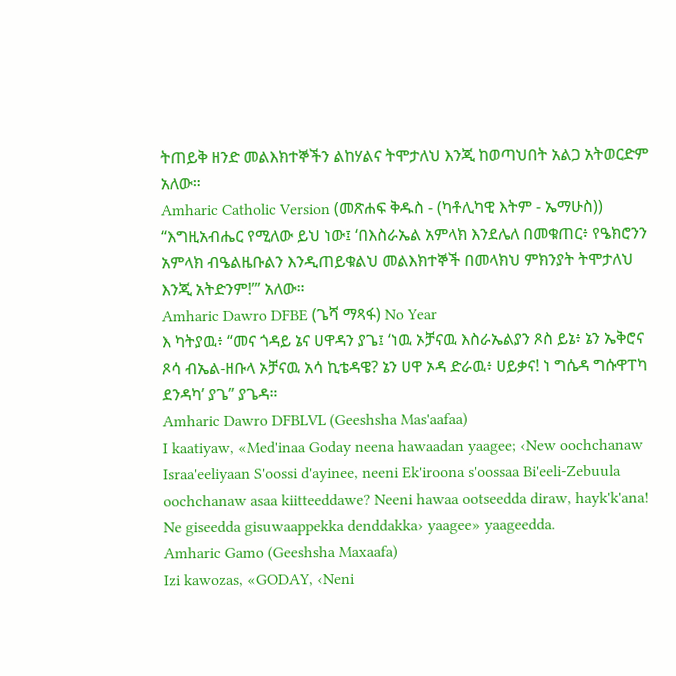ትጠይቅ ዘንድ መልእክተኞችን ልከሃልና ትሞታለህ እንጂ ከወጣህበት አልጋ አትወርድም አለው።
Amharic Catholic Version (መጽሐፍ ቅዱስ - (ካቶሊካዊ እትም - ኤማሁስ))
“እግዚአብሔር የሚለው ይህ ነው፤ ‘በእስራኤል አምላክ እንደሌለ በመቁጠር፥ የዔክሮንን አምላክ ብዔልዜቡልን እንዲጠይቁልህ መልእክተኞች በመላክህ ምክንያት ትሞታለህ እንጂ አትድንም!’” አለው።
Amharic Dawro DFBE (ጌሻ ማጻፋ) No Year
እ ካትያዉ፥ “መና ጎዳይ ኔና ሀዋዳን ያጌ፤ ‘ነዉ ኦቻናዉ እስራኤልያን ጾስ ይኔ፥ ኔን ኤቅሮና ጾሳ ብኤል-ዘቡላ ኦቻናዉ አሳ ኪቴዳዌ? ኔን ሀዋ ኦዳ ድራዉ፥ ሀይቃና! ነ ግሴዳ ግሱዋፐካ ደንዳካ’ ያጌ” ያጌዳ።
Amharic Dawro DFBLVL (Geeshsha Mas'aafaa)
I kaatiyaw, «Med'inaa Goday neena hawaadan yaagee; ‹New oochchanaw Israa'eeliyaan S'oossi d'ayinee, neeni Ek'iroona s'oossaa Bi'eeli-Zebuula oochchanaw asaa kiitteeddawe? Neeni hawaa ootseedda diraw, hayk'k'ana! Ne giseedda gisuwaappekka denddakka› yaagee» yaageedda.
Amharic Gamo (Geeshsha Maxaafa)
Izi kawozas, «GODAY, ‹Neni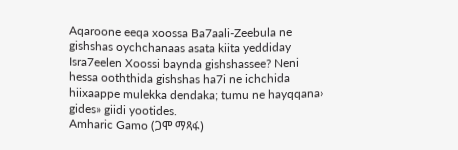Aqaroone eeqa xoossa Ba7aali-Zeebula ne gishshas oychchanaas asata kiita yeddiday Isra7eelen Xoossi baynda gishshassee? Neni hessa ooththida gishshas ha7i ne ichchida hiixaappe mulekka dendaka; tumu ne hayqqana› gides» giidi yootides.
Amharic Gamo (ጋሞ ማጻፋ)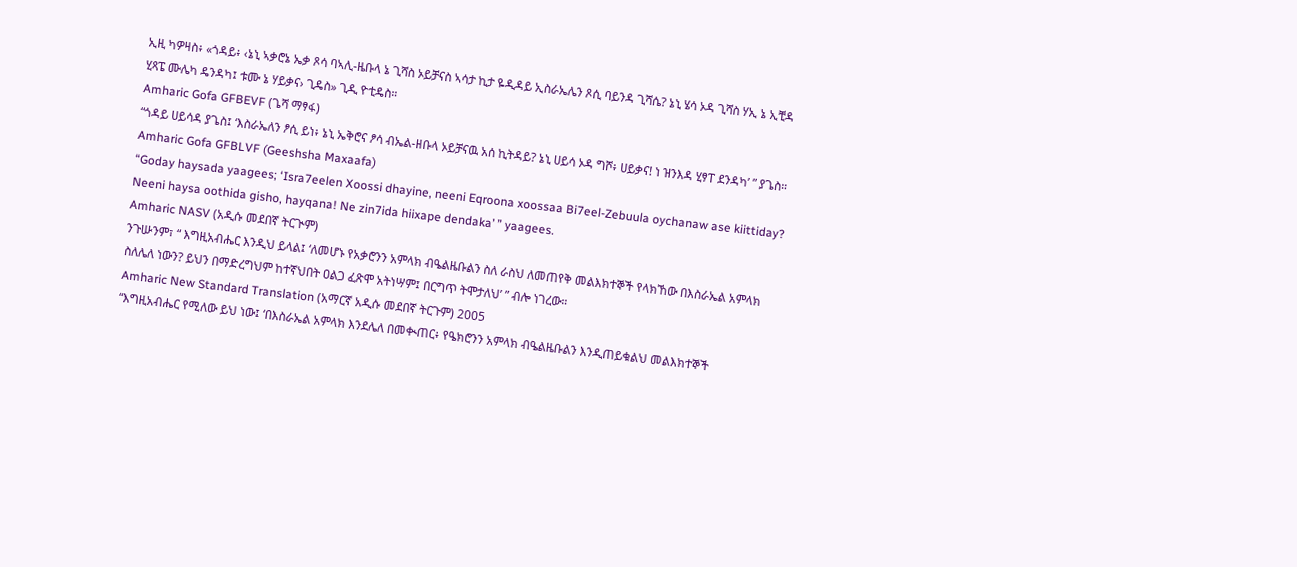ኢዚ ካዎዛስ፥ «ጎዳይ፥ ‹ኔኒ ኣቃሮኔ ኤቃ ጾሳ ባኣሊ-ዜቡላ ኔ ጊሻስ ኦይቻናስ ኣሳታ ኪታ ዬዲዳይ ኢስራኤሌን ጾሲ ባይንዳ ጊሻሴ? ኔኒ ሄሳ ኦዳ ጊሻስ ሃኢ ኔ ኢቺዳ ሂጻፔ ሙሌካ ዴንዳካ፤ ቱሙ ኔ ሃይቃና› ጊዴስ» ጊዲ ዮቲዴስ።
Amharic Gofa GFBEVF (ጌሻ ማፃፋ)
“ጎዳይ ሀይሳዳ ያጌስ፤ ‘እስራኤለን ፆሲ ይነ፥ ኔኒ ኤቅሮና ፆሳ ብኤል-ዘቡላ ኦይቻናዉ አሰ ኪትዳይ? ኔኒ ሀይሳ ኦዳ ግሾ፥ ሀይቃና! ነ ዝንእዳ ሂፃፐ ደንዳካ’ ” ያጌስ።
Amharic Gofa GFBLVF (Geeshsha Maxaafa)
“Goday haysada yaagees; ‘Isra7eelen Xoossi dhayine, neeni Eqroona xoossaa Bi7eel-Zebuula oychanaw ase kiittiday? Neeni haysa oothida gisho, hayqana! Ne zin7ida hiixape dendaka’ ” yaagees.
Amharic NASV (አዲሱ መደበኛ ትርጒም)
ንጉሡንም፣ “ እግዚአብሔር እንዲህ ይላል፤ ‘ለመሆኑ የአቃሮንን አምላክ ብዔልዜቡልን ስለ ራስህ ለመጠየቅ መልእክተኞች የላክኸው በእስራኤል አምላክ ስለሌለ ነውን? ይህን በማድረግህም ከተኛህበት ዐልጋ ፈጽሞ አትነሣም፤ በርግጥ ትሞታለህ’ ” ብሎ ነገረው።
Amharic New Standard Translation (አማርኛ አዲሱ መደበኛ ትርጉም) 2005
“እግዚአብሔር የሚለው ይህ ነው፤ ‘በእስራኤል አምላክ እንደሌለ በመቊጠር፥ የዔክሮንን አምላክ ብዔልዜቡልን እንዲጠይቁልህ መልእክተኞች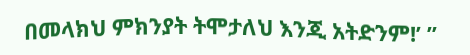በመላክህ ምክንያት ትሞታለህ እንጂ አትድንም!’ ”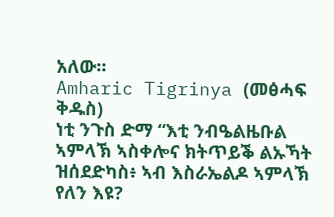አለው።
Amharic Tigrinya (መፅሓፍ ቅዱስ)
ነቲ ንጉስ ድማ “እቲ ንብዔልዜቡል ኣምላኽ ኣስቀሎና ክትጥይቕ ልኡኻት ዝሰደድካስ፥ ኣብ እስራኤልዶ ኣምላኽ የለን እዩ?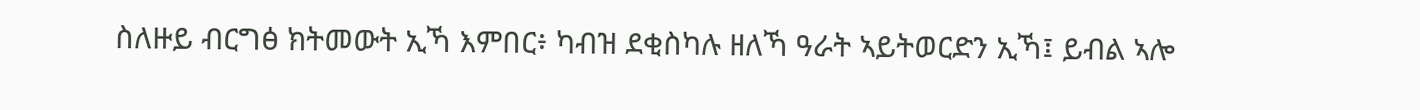ስለዙይ ብርግፅ ክትመውት ኢኻ እምበር፥ ካብዝ ደቂስካሉ ዘለኻ ዓራት ኣይትወርድን ኢኻ፤ ይብል ኣሎ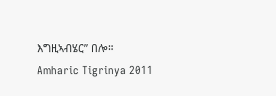እግዚኣብሄር” በሎ።
Amharic Tigrinya 2011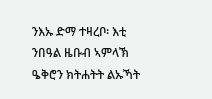ንእኡ ድማ ተዛረቦ፡ እቲ ንበዓል ዜቡብ ኣምላኽ ዔቅሮን ክትሐትት ልኡኻት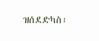ዝሰደድካስ፡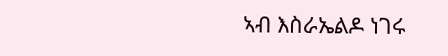ኣብ እስራኤልዶ ነገሩ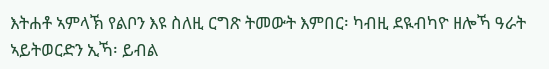እትሐቶ ኣምላኽ የልቦን እዩ ስለዚ ርግጽ ትመውት እምበር፡ ካብዚ ደዪብካዮ ዘሎኻ ዓራት ኣይትወርድን ኢኻ፡ ይብል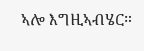ኣሎ እግዚኣብሄር።